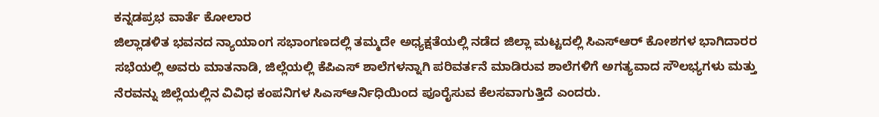ಕನ್ನಡಪ್ರಭ ವಾರ್ತೆ ಕೋಲಾರ
ಜಿಲ್ಲಾಡಳಿತ ಭವನದ ನ್ಯಾಯಾಂಗ ಸಭಾಂಗಣದಲ್ಲಿ ತಮ್ಮದೇ ಅಧ್ಯಕ್ಷತೆಯಲ್ಲಿ ನಡೆದ ಜಿಲ್ಲಾ ಮಟ್ಟದಲ್ಲಿ ಸಿಎಸ್ಆರ್ ಕೋಶಗಳ ಭಾಗಿದಾರರ ಸಭೆಯಲ್ಲಿ ಅವರು ಮಾತನಾಡಿ, ಜಿಲ್ಲೆಯಲ್ಲಿ ಕೆಪಿಎಸ್ ಶಾಲೆಗಳನ್ನಾಗಿ ಪರಿವರ್ತನೆ ಮಾಡಿರುವ ಶಾಲೆಗಳಿಗೆ ಅಗತ್ಯವಾದ ಸೌಲಭ್ಯಗಳು ಮತ್ತು ನೆರವನ್ನು ಜಿಲ್ಲೆಯಲ್ಲಿನ ವಿವಿಧ ಕಂಪನಿಗಳ ಸಿಎಸ್ಆರ್ನಿಧಿಯಿಂದ ಪೂರೈಸುವ ಕೆಲಸವಾಗುತ್ತಿದೆ ಎಂದರು.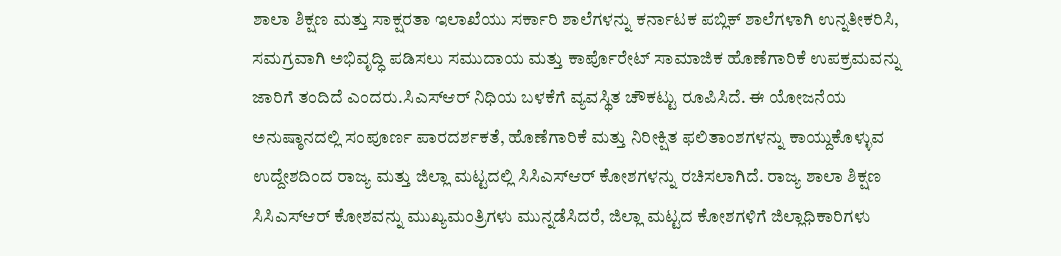ಶಾಲಾ ಶಿಕ್ಷಣ ಮತ್ತು ಸಾಕ್ಷರತಾ ಇಲಾಖೆಯು ಸರ್ಕಾರಿ ಶಾಲೆಗಳನ್ನು ಕರ್ನಾಟಕ ಪಬ್ಲಿಕ್ ಶಾಲೆಗಳಾಗಿ ಉನ್ನತೀಕರಿಸಿ, ಸಮಗ್ರವಾಗಿ ಅಭಿವೃದ್ಧಿ ಪಡಿಸಲು ಸಮುದಾಯ ಮತ್ತು ಕಾರ್ಪೊರೇಟ್ ಸಾಮಾಜಿಕ ಹೊಣೆಗಾರಿಕೆ ಉಪಕ್ರಮವನ್ನು ಜಾರಿಗೆ ತಂದಿದೆ ಎಂದರು.ಸಿಎಸ್ಆರ್ ನಿಧಿಯ ಬಳಕೆಗೆ ವ್ಯವಸ್ಥಿತ ಚೌಕಟ್ಟು ರೂಪಿಸಿದೆ. ಈ ಯೋಜನೆಯ ಅನುಷ್ಠಾನದಲ್ಲಿ ಸಂಪೂರ್ಣ ಪಾರದರ್ಶಕತೆ, ಹೊಣೆಗಾರಿಕೆ ಮತ್ತು ನಿರೀಕ್ಷಿತ ಫಲಿತಾಂಶಗಳನ್ನು ಕಾಯ್ದುಕೊಳ್ಳುವ ಉದ್ದೇಶದಿಂದ ರಾಜ್ಯ ಮತ್ತು ಜಿಲ್ಲಾ ಮಟ್ಟದಲ್ಲಿ ಸಿಸಿಎಸ್ಆರ್ ಕೋಶಗಳನ್ನು ರಚಿಸಲಾಗಿದೆ. ರಾಜ್ಯ ಶಾಲಾ ಶಿಕ್ಷಣ ಸಿಸಿಎಸ್ಆರ್ ಕೋಶವನ್ನು ಮುಖ್ಯಮಂತ್ರಿಗಳು ಮುನ್ನಡೆಸಿದರೆ, ಜಿಲ್ಲಾ ಮಟ್ಟದ ಕೋಶಗಳಿಗೆ ಜಿಲ್ಲಾಧಿಕಾರಿಗಳು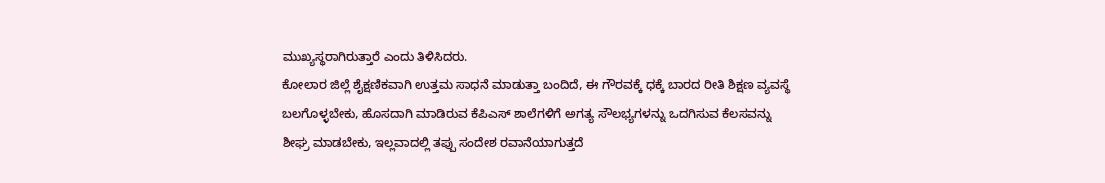ಮುಖ್ಯಸ್ಥರಾಗಿರುತ್ತಾರೆ ಎಂದು ತಿಳಿಸಿದರು.
ಕೋಲಾರ ಜಿಲ್ಲೆ ಶೈಕ್ಷಣಿಕವಾಗಿ ಉತ್ತಮ ಸಾಧನೆ ಮಾಡುತ್ತಾ ಬಂದಿದೆ, ಈ ಗೌರವಕ್ಕೆ ಧಕ್ಕೆ ಬಾರದ ರೀತಿ ಶಿಕ್ಷಣ ವ್ಯವಸ್ಥೆ ಬಲಗೊಳ್ಳಬೇಕು, ಹೊಸದಾಗಿ ಮಾಡಿರುವ ಕೆಪಿಎಸ್ ಶಾಲೆಗಳಿಗೆ ಅಗತ್ಯ ಸೌಲಭ್ಯಗಳನ್ನು ಒದಗಿಸುವ ಕೆಲಸವನ್ನು ಶೀಘ್ರ ಮಾಡಬೇಕು, ಇಲ್ಲವಾದಲ್ಲಿ ತಪ್ಪು ಸಂದೇಶ ರವಾನೆಯಾಗುತ್ತದೆ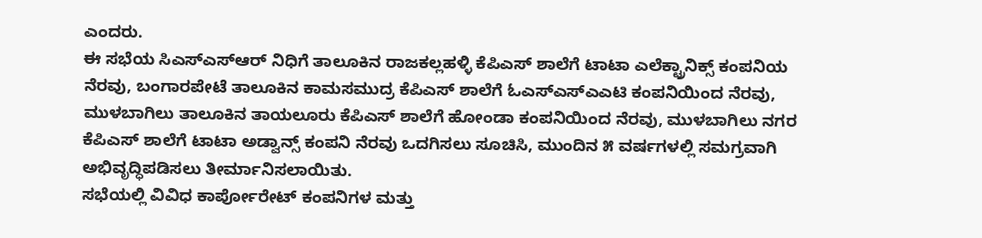ಎಂದರು.
ಈ ಸಭೆಯ ಸಿಎಸ್ಎಸ್ಆರ್ ನಿಧಿಗೆ ತಾಲೂಕಿನ ರಾಜಕಲ್ಲಹಳ್ಳಿ ಕೆಪಿಎಸ್ ಶಾಲೆಗೆ ಟಾಟಾ ಎಲೆಕ್ಟ್ರಾನಿಕ್ಸ್ ಕಂಪನಿಯ ನೆರವು, ಬಂಗಾರಪೇಟೆ ತಾಲೂಕಿನ ಕಾಮಸಮುದ್ರ ಕೆಪಿಎಸ್ ಶಾಲೆಗೆ ಓಎಸ್ಎಸ್ಎಎಟಿ ಕಂಪನಿಯಿಂದ ನೆರವು, ಮುಳಬಾಗಿಲು ತಾಲೂಕಿನ ತಾಯಲೂರು ಕೆಪಿಎಸ್ ಶಾಲೆಗೆ ಹೋಂಡಾ ಕಂಪನಿಯಿಂದ ನೆರವು, ಮುಳಬಾಗಿಲು ನಗರ ಕೆಪಿಎಸ್ ಶಾಲೆಗೆ ಟಾಟಾ ಅಡ್ವಾನ್ಸ್ ಕಂಪನಿ ನೆರವು ಒದಗಿಸಲು ಸೂಚಿಸಿ, ಮುಂದಿನ ೫ ವರ್ಷಗಳಲ್ಲಿ ಸಮಗ್ರವಾಗಿ ಅಭಿವೃದ್ಧಿಪಡಿಸಲು ತೀರ್ಮಾನಿಸಲಾಯಿತು.
ಸಭೆಯಲ್ಲಿ ವಿವಿಧ ಕಾರ್ಪೋರೇಟ್ ಕಂಪನಿಗಳ ಮತ್ತು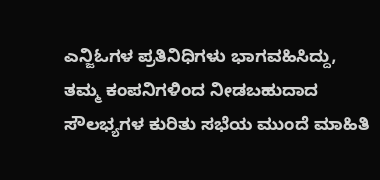ಎನ್ಜಿಓಗಳ ಪ್ರತಿನಿಧಿಗಳು ಭಾಗವಹಿಸಿದ್ದು, ತಮ್ಮ ಕಂಪನಿಗಳಿಂದ ನೀಡಬಹುದಾದ ಸೌಲಭ್ಯಗಳ ಕುರಿತು ಸಭೆಯ ಮುಂದೆ ಮಾಹಿತಿ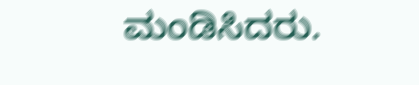ಮಂಡಿಸಿದರು.